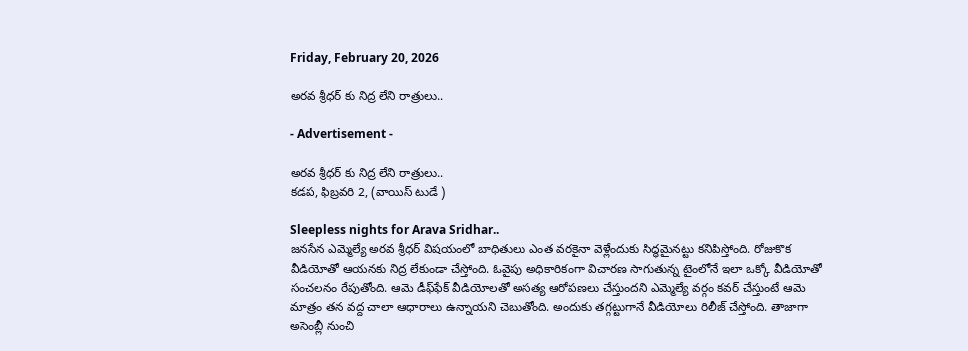Friday, February 20, 2026

అరవ శ్రీధర్ కు నిద్ర లేని రాత్రులు..

- Advertisement -

అరవ శ్రీధర్ కు నిద్ర లేని రాత్రులు..
కడప, ఫిబ్రవరి 2, (వాయిస్ టుడే )

Sleepless nights for Arava Sridhar..
జనసేన ఎమ్మెల్యే అరవ శ్రీధర్ విషయంలో బాధితులు ఎంత వరకైనా వెళ్లేందుకు సిద్ధమైనట్టు కనిపిస్తోంది. రోజుకొక వీడియోతో ఆయనకు నిద్ర లేకుండా చేస్తోంది. ఓవైపు అధికారికంగా విచారణ సాగుతున్న టైంలోనే ఇలా ఒక్కో వీడియోతో సంచలనం రేపుతోంది. ఆమె డీఫ్‌ఫేక్ వీడియోలతో అసత్య ఆరోపణలు చేస్తుందని ఎమ్మెల్యే వర్గం కవర్ చేస్తుంటే ఆమె మాత్రం తన వద్ద చాలా ఆధారాలు ఉన్నాయని చెబుతోంది. అందుకు తగ్గట్టుగానే వీడియోలు రిలీజ్ చేస్తోంది. తాజాగా అసెంబ్లీ నుంచి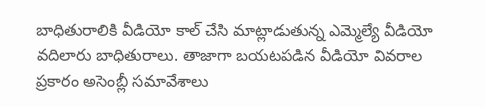బాధితురాలికి వీడియో కాల్ చేసి మాట్లాడుతున్న ఎమ్మెల్యే వీడియో వదిలారు బాధితురాలు. తాజాగా బయటపడిన వీడియో వివరాల ప్రకారం అసెంబ్లీ సమావేశాలు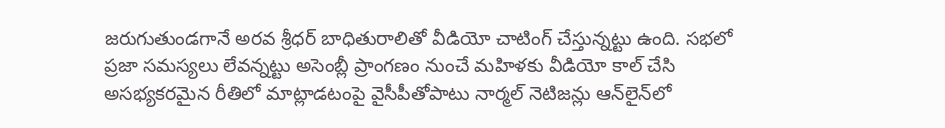జరుగుతుండగానే అరవ శ్రీధర్‌ బాధితురాలితో వీడియో చాటింగ్ చేస్తున్నట్టు ఉంది. సభలో ప్రజా సమస్యలు లేవన్నట్టు అసెంబ్లీ ప్రాంగణం నుంచే మహిళకు వీడియో కాల్ చేసి అసభ్యకరమైన రీతిలో మాట్లాడటంపై వైసీపీతోపాటు నార్మల్‌ నెటిజన్లు ఆన్‌లైన్‌లో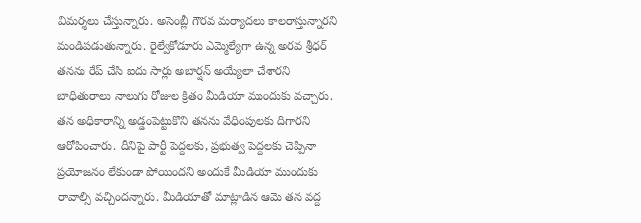విమర్శలు చేస్తున్నారు. అసెంబ్లీ గౌరవ మర్యాదలు కాలరాస్తున్నారని మండిపడుతున్నారు. రైల్వేకోడూరు ఎమ్మెల్యేగా ఉన్న అరవ శ్రీధర్ తనను రేప్ చేసి ఐదు సార్లు అబార్షన్ అయ్యేలా చేశారని బాధితురాలు నాలుగు రోజుల క్రితం మీడియా ముందుకు వచ్చారు. తన అధికారాన్ని అడ్డంపెట్టుకొని తనను వేధింపులకు దిగారని ఆరోపించారు. దీనిపై పార్టీ పెద్దలకు, ప్రభుత్వ పెద్దలకు చెప్పినా ప్రయోజనం లేకుండా పోయిందని అందుకే మీడియా ముందుకు రావాల్సి వచ్చిందన్నారు. మీడియాతో మాట్లాడిన ఆమె తన వద్ద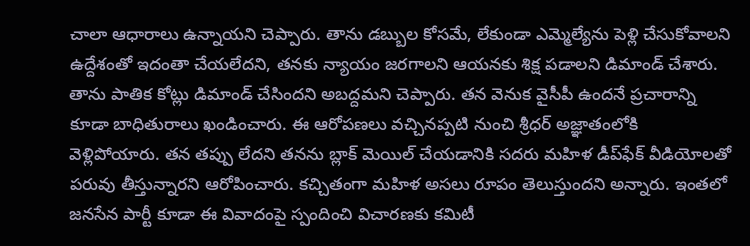చాలా ఆధారాలు ఉన్నాయని చెప్పారు. తాను డబ్బుల కోసమే, లేకుండా ఎమ్మెల్యేను పెళ్లి చేసుకోవాలని ఉద్దేశంతో ఇదంతా చేయలేదని, తనకు న్యాయం జరగాలని ఆయనకు శిక్ష పడాలని డిమాండ్ చేశారు. తాను పాతిక కోట్లు డిమాండ్ చేసిందని అబద్దమని చెప్పారు. తన వెనుక వైసీపీ ఉందనే ప్రచారాన్ని కూడా బాధితురాలు ఖండించారు. ఈ ఆరోపణలు వచ్చినప్పటి నుంచి శ్రీధర్‌ అజ్ఞాతంలోకి వెళ్లిపోయారు. తన తప్పు లేదని తనను బ్లాక్ మెయిల్ చేయడానికి సదరు మహిళ డీప్‌ఫేక్‌ వీడియోలతో పరువు తీస్తున్నారని ఆరోపించారు. కచ్చితంగా మహిళ అసలు రూపం తెలుస్తుందని అన్నారు. ఇంతలో జనసేన పార్టీ కూడా ఈ వివాదంపై స్పందించి విచారణకు కమిటీ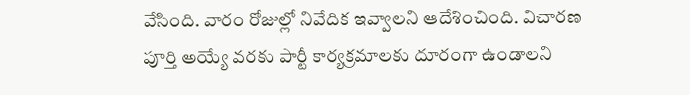వేసింది. వారం రోజుల్లో నివేదిక ఇవ్వాలని ఆదేశించింది. విచారణ పూర్తి అయ్యే వరకు పార్టీ కార్యక్రమాలకు దూరంగా ఉండాలని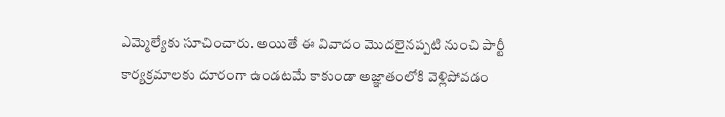ఎమ్మెల్యేకు సూచించారు. అయితే ఈ వివాదం మొదలైనప్పటి నుంచి పార్టీ కార్యక్రమాలకు దూరంగా ఉండటమే కాకుండా అజ్ఞాతంలోకి వెళ్లిపోవడం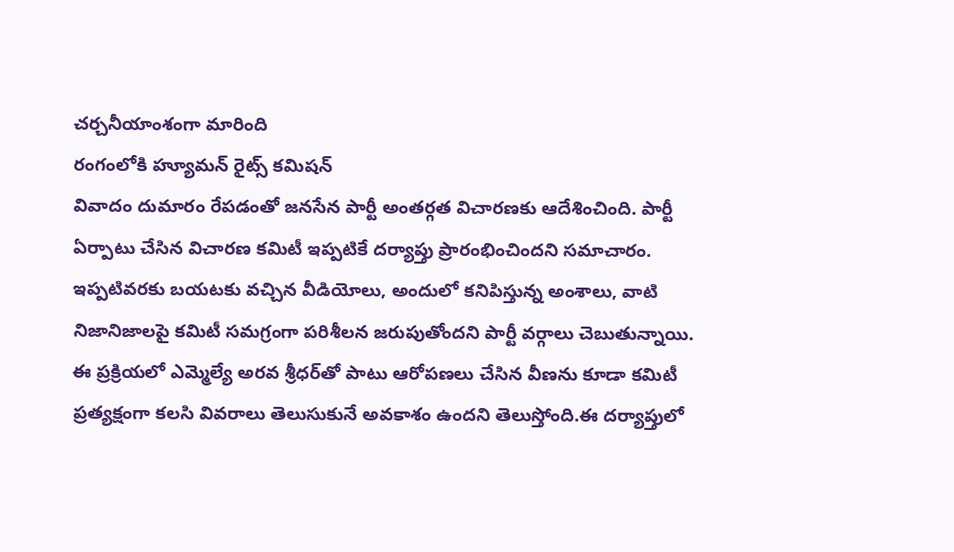చర్చనీయాంశంగా మారింది
రంగంలోకి హ్యూమన్ రైట్స్ కమిషన్
వివాదం దుమారం రేపడంతో జనసేన పార్టీ అంతర్గత విచారణకు ఆదేశించింది. పార్టీ ఏర్పాటు చేసిన విచారణ కమిటీ ఇప్పటికే దర్యాప్తు ప్రారంభించిందని సమాచారం. ఇప్పటివరకు బయటకు వచ్చిన వీడియోలు, అందులో కనిపిస్తున్న అంశాలు, వాటి నిజానిజాలపై కమిటీ సమగ్రంగా పరిశీలన జరుపుతోందని పార్టీ వర్గాలు చెబుతున్నాయి. ఈ ప్రక్రియలో ఎమ్మెల్యే అరవ శ్రీధర్‌తో పాటు ఆరోపణలు చేసిన వీణను కూడా కమిటీ ప్రత్యక్షంగా కలసి వివరాలు తెలుసుకునే అవకాశం ఉందని తెలుస్తోంది.ఈ దర్యాప్తులో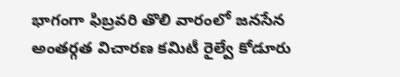భాగంగా ఫిబ్రవరి తొలి వారంలో జనసేన అంతర్గత విచారణ కమిటీ రైల్వే కోడూరు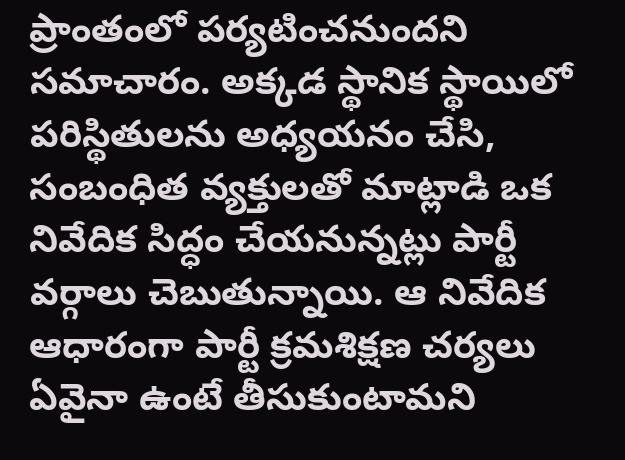ప్రాంతంలో పర్యటించనుందని సమాచారం. అక్కడ స్థానిక స్థాయిలో పరిస్థితులను అధ్యయనం చేసి, సంబంధిత వ్యక్తులతో మాట్లాడి ఒక నివేదిక సిద్ధం చేయనున్నట్లు పార్టీ వర్గాలు చెబుతున్నాయి. ఆ నివేదిక ఆధారంగా పార్టీ క్రమశిక్షణ చర్యలు ఏవైనా ఉంటే తీసుకుంటామని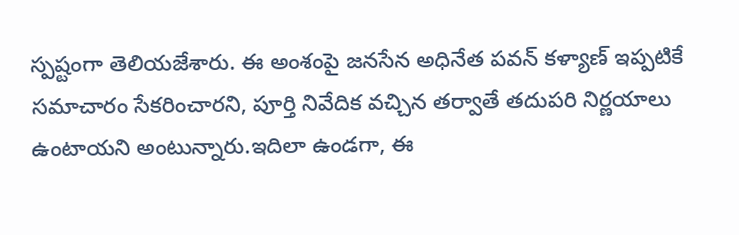స్పష్టంగా తెలియజేశారు. ఈ అంశంపై జనసేన అధినేత పవన్ కళ్యాణ్ ఇప్పటికే సమాచారం సేకరించారని, పూర్తి నివేదిక వచ్చిన తర్వాతే తదుపరి నిర్ణయాలు ఉంటాయని అంటున్నారు.ఇదిలా ఉండగా, ఈ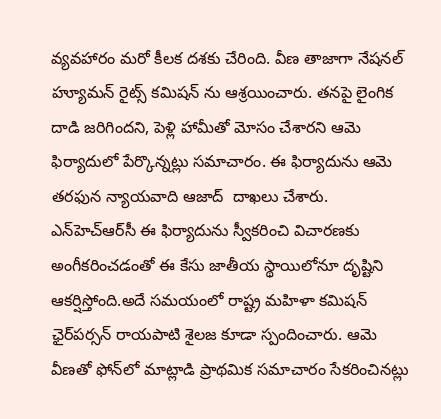వ్యవహారం మరో కీలక దశకు చేరింది. వీణ తాజాగా నేషనల్ హ్యూమన్ రైట్స్ కమిషన్ ను ఆశ్రయించారు. తనపై లైంగిక దాడి జరిగిందని, పెళ్లి హామీతో మోసం చేశారని ఆమె ఫిర్యాదులో పేర్కొన్నట్లు సమాచారం. ఈ ఫిర్యాదును ఆమె తరఫున న్యాయవాది ఆజాద్  దాఖలు చేశారు. ఎన్‌హెచ్‌ఆర్‌సీ ఈ ఫిర్యాదును స్వీకరించి విచారణకు అంగీకరించడంతో ఈ కేసు జాతీయ స్థాయిలోనూ దృష్టిని ఆకర్షిస్తోంది.అదే సమయంలో రాష్ట్ర మహిళా కమిషన్ ఛైర్‌పర్సన్ రాయపాటి శైలజ కూడా స్పందించారు. ఆమె వీణతో ఫోన్‌లో మాట్లాడి ప్రాథమిక సమాచారం సేకరించినట్లు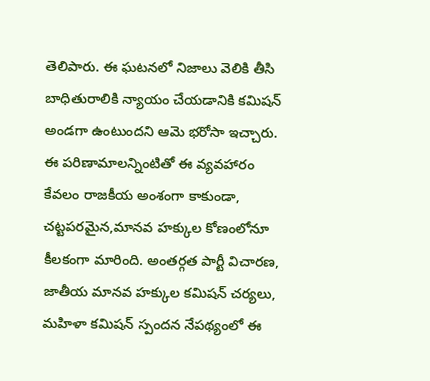తెలిపారు. ఈ ఘటనలో నిజాలు వెలికి తీసి బాధితురాలికి న్యాయం చేయడానికి కమిషన్ అండగా ఉంటుందని ఆమె భరోసా ఇచ్చారు. ఈ పరిణామాలన్నింటితో ఈ వ్యవహారం కేవలం రాజకీయ అంశంగా కాకుండా, చట్టపరమైన,మానవ హక్కుల కోణంలోనూ కీలకంగా మారింది. అంతర్గత పార్టీ విచారణ, జాతీయ మానవ హక్కుల కమిషన్ చర్యలు, మహిళా కమిషన్ స్పందన నేపథ్యంలో ఈ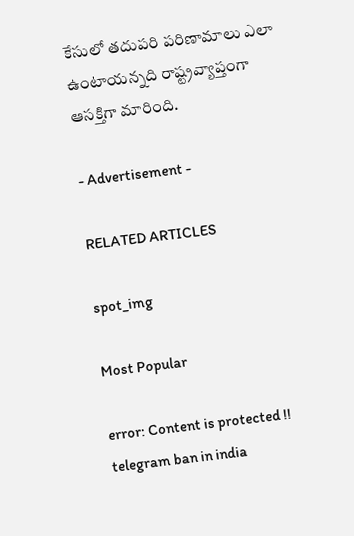కేసులో తదుపరి పరిణామాలు ఎలా ఉంటాయన్నది రాష్ట్రవ్యాప్తంగా ఆసక్తిగా మారింది.

- Advertisement -

RELATED ARTICLES

spot_img

Most Popular

error: Content is protected !!
telegram ban in india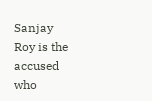Sanjay Roy is the accused who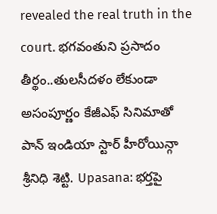revealed the real truth in the court. భగవంతుని ప్రసాదం తీర్థం..తులసీదళం లేకుండా అసంపూర్ణం కేజీఎఫ్ సినిమాతో పాన్ ఇండియా స్టార్ హీరోయిన్గా శ్రీనిధి శెట్టి. Upasana: భర్తపై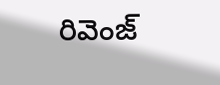రివెంజ్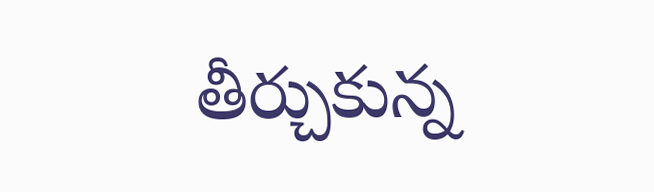తీర్చుకున్న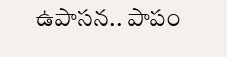ఉపాసన.. పాపం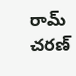రామ్ చరణ్